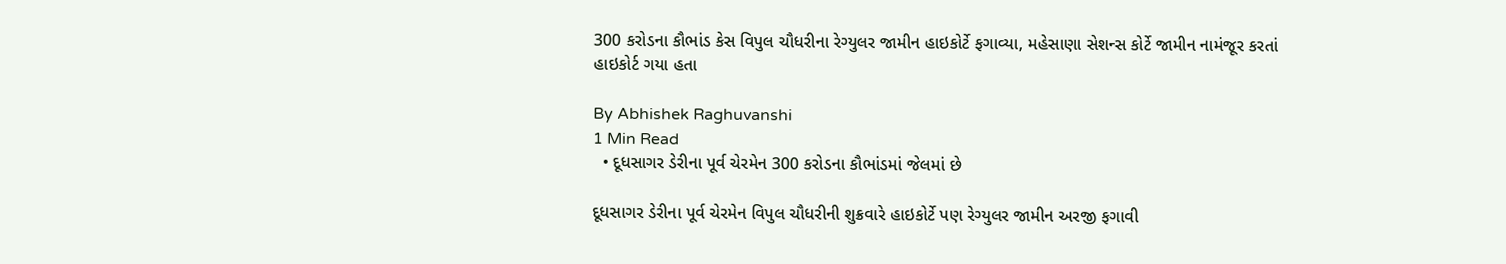300 કરોડના કૌભાંડ કેસ વિપુલ ચૌધરીના રેગ્યુલર જામીન હાઇકોર્ટે ફગાવ્યા, મહેસાણા સેશન્સ કોર્ટે જામીન નામંજૂર કરતાં હાઇકોર્ટ ગયા હતા

By Abhishek Raghuvanshi
1 Min Read
  • દૂધસાગર ડેરીના પૂર્વ ચેરમેન 300 કરોડના કૌભાંડમાં જેલમાં છે

દૂધસાગર ડેરીના પૂર્વ ચેરમેન વિપુલ ચૌધરીની શુક્રવારે હાઇકોર્ટે પણ રેગ્યુલર જામીન અરજી ફગાવી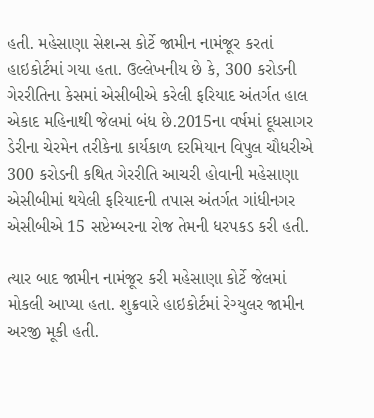હતી. મહેસાણા સેશન્સ કોર્ટે જામીન નામંજૂર કરતાં હાઇકોર્ટમાં ગયા હતા. ઉલ્લેખનીય છે કે, 300 કરોડની ગેરરીતિના કેસમાં એસીબીએ કરેલી ફરિયાદ અંતર્ગત હાલ એકાદ મહિનાથી જેલમાં બંધ છે.2015ના વર્ષમાં દૂધસાગર ડેરીના ચેરમેન તરીકેના કાર્યકાળ દરમિયાન વિપુલ ચૌધરીએ 300 કરોડની કથિત ગેરરીતિ આચરી હોવાની મહેસાણા એસીબીમાં થયેલી ફરિયાદની તપાસ અંતર્ગત ગાંધીનગર એસીબીએ 15 સપ્ટેમ્બરના રોજ તેમની ધરપકડ કરી હતી.

ત્યાર બાદ જામીન નામંજૂર કરી મહેસાણા કોર્ટે જેલમાં મોકલી આપ્યા હતા. શુક્રવારે હાઇકોર્ટમાં રેગ્યુલર જામીન અરજી મૂકી હતી.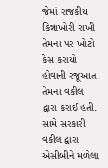જેમાં રાજકીય કિન્નાખોરી રાખી તેમના પર ખોટો કેસ કરાયો હોવાની રજૂઆત તેમના વકીલ દ્વારા કરાઈ હતી. સામે સરકારી વકીલ દ્વારા એસીબીને મળેલા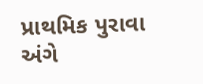પ્રાથમિક પુરાવા અંગે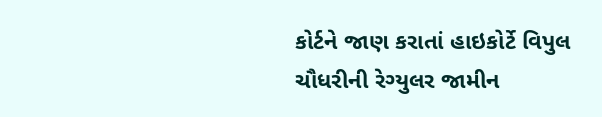કોર્ટને જાણ કરાતાં હાઇકોર્ટે વિપુલ ચૌધરીની રેગ્યુલર જામીન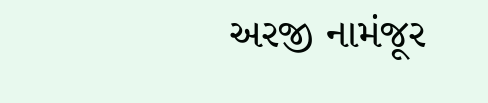અરજી નામંજૂર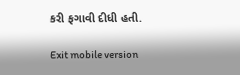કરી ફગાવી દીધી હતી.

Exit mobile version